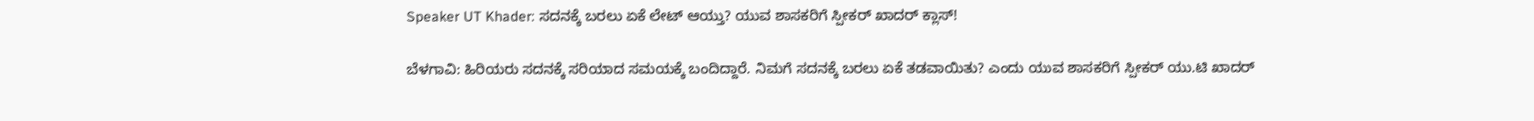Speaker UT Khader: ಸದನಕ್ಕೆ ಬರಲು ಏಕೆ ಲೇಟ್ ಆಯ್ತು? ಯುವ ಶಾಸಕರಿಗೆ ಸ್ಪೀಕರ್ ಖಾದರ್ ಕ್ಲಾಸ್!

ಬೆಳಗಾವಿ: ಹಿರಿಯರು ಸದನಕ್ಕೆ ಸರಿಯಾದ ಸಮಯಕ್ಕೆ ಬಂದಿದ್ದಾರೆ. ನಿಮಗೆ ಸದನಕ್ಕೆ ಬರಲು ಏಕೆ ತಡವಾಯಿತು? ಎಂದು ಯುವ ಶಾಸಕರಿಗೆ ಸ್ಪೀಕರ್ ಯು.ಟಿ ಖಾದರ್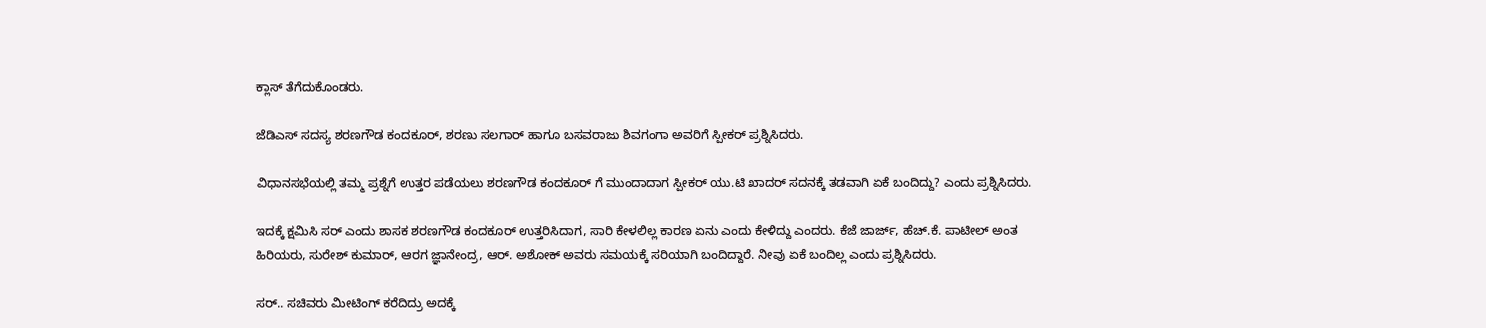ಕ್ಲಾಸ್ ತೆಗೆದುಕೊಂಡರು.

ಜೆಡಿಎಸ್ ಸದಸ್ಯ ಶರಣಗೌಡ ಕಂದಕೂರ್, ಶರಣು ಸಲಗಾರ್ ಹಾಗೂ ಬಸವರಾಜು ಶಿವಗಂಗಾ ಅವರಿಗೆ ಸ್ಪೀಕರ್ ಪ್ರಶ್ನಿಸಿದರು.

ವಿಧಾನಸಭೆಯಲ್ಲಿ ತಮ್ಮ ಪ್ರಶ್ನೆಗೆ ಉತ್ತರ ಪಡೆಯಲು ಶರಣಗೌಡ ಕಂದಕೂರ್ ಗೆ ಮುಂದಾದಾಗ ಸ್ಪೀಕರ್ ಯು.ಟಿ ಖಾದರ್ ಸದನಕ್ಕೆ‌ ತಡವಾಗಿ ಏಕೆ ಬಂದಿದ್ದು? ಎಂದು ಪ್ರಶ್ನಿಸಿದರು.

ಇದಕ್ಕೆ ಕ್ಷಮಿಸಿ ಸರ್ ಎಂದು ಶಾಸಕ ಶರಣಗೌಡ ಕಂದಕೂರ್ ಉತ್ತರಿಸಿದಾಗ, ಸಾರಿ ಕೇಳಲಿಲ್ಲ ಕಾರಣ ಏನು ಎಂದು ಕೇಳಿದ್ದು ಎಂದರು. ಕೆಜೆ ಜಾರ್ಜ್, ಹೆಚ್.ಕೆ. ಪಾಟೀಲ್ ಅಂತ ಹಿರಿಯರು, ಸುರೇಶ್ ಕುಮಾರ್, ಆರಗ ಜ್ಞಾನೇಂದ್ರ, ಆರ್. ಅಶೋಕ್ ಅವರು ಸಮಯಕ್ಕೆ ಸರಿಯಾಗಿ ಬಂದಿದ್ದಾರೆ. ನೀವು ಏಕೆ ಬಂದಿಲ್ಲ ಎಂದು ಪ್ರಶ್ನಿಸಿದರು.

ಸರ್.. ಸಚಿವರು ಮೀಟಿಂಗ್ ಕರೆದಿದ್ರು ಅದಕ್ಕೆ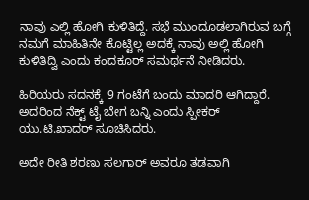ನಾವು ಎಲ್ಲಿ ಹೋಗಿ ಕುಳಿತಿದ್ದೆ. ಸಭೆ ಮುಂದೂಡಲಾಗಿರುವ ಬಗ್ಗೆ
ನಮಗೆ ಮಾಹಿತಿನೇ ಕೊಟ್ಟಿಲ್ಲ ಅದಕ್ಕೆ ನಾವು ಅಲ್ಲಿ ಹೋಗಿ‌ ಕುಳಿತಿದ್ವಿ ಎಂದು ಕಂದಕೂರ್ ಸಮರ್ಥನೆ ನೀಡಿದರು.

ಹಿರಿಯರು ಸದನಕ್ಕೆ 9 ಗಂಟೆಗೆ ಬಂದು ಮಾದರಿ ಆಗಿದ್ದಾರೆ. ಅದರಿಂದ ನೆಕ್ಟ್ ಟೈ ಬೇಗ ಬನ್ನಿ ಎಂದು ಸ್ಪೀಕರ್ ಯು.ಟಿ‌.ಖಾದರ್ ಸೂಚಿಸಿದರು.

ಅದೇ ರೀತಿ ಶರಣು ಸಲಗಾರ್ ಅವರೂ ತಡವಾಗಿ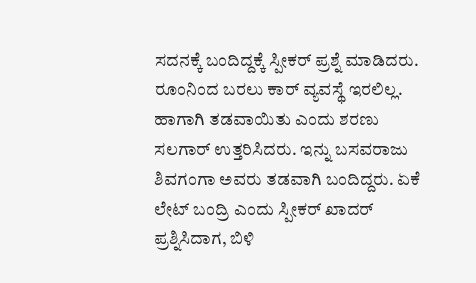ಸದನಕ್ಕೆ ಬಂದಿದ್ದಕ್ಕೆ ಸ್ಪೀಕರ್ ಪ್ರಶ್ನೆ ಮಾಡಿದರು. ರೂಂನಿಂದ ಬರಲು ಕಾರ್ ವ್ಯವಸ್ಥೆ ಇರಲಿಲ್ಲ. ಹಾಗಾಗಿ ತಡವಾಯಿತು ಎಂದು‌ ಶರಣು ಸಲಗಾರ್ ಉತ್ತರಿಸಿದರು. ಇನ್ನು ಬಸವರಾಜು ಶಿವಗಂಗಾ ಅವರು ತಡವಾಗಿ ಬಂದಿದ್ದರು. ಏಕೆ ಲೇಟ್ ಬಂದ್ರಿ ಎಂದು ಸ್ಪೀಕರ್ ಖಾದರ್ ಪ್ರಶ್ನಿಸಿದಾಗ, ಬಿಳಿ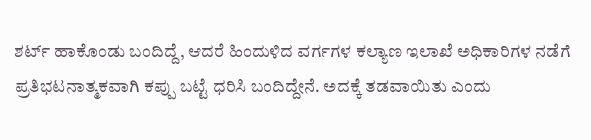ಶರ್ಟ್ ಹಾಕೊಂಡು‌ ಬಂದಿದ್ದೆ, ಆದರೆ ಹಿಂದುಳಿದ ವರ್ಗಗಳ ಕಲ್ಯಾಣ ಇಲಾಖೆ ಅಧಿಕಾರಿಗಳ ನಡೆಗೆ ಪ್ರತಿಭಟನಾತ್ಮಕವಾಗಿ ಕಪ್ಪು ಬಟ್ಟೆ ಧರಿಸಿ ಬಂದಿದ್ದೇನೆ. ಅದಕ್ಕೆ ತಡವಾಯಿತು ಎಂದು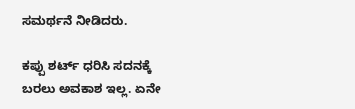ಸಮರ್ಥನೆ ನೀಡಿದರು.

ಕಪ್ಪು ಶರ್ಟ್ ಧರಿಸಿ ಸದನಕ್ಕೆ ಬರಲು ಅವಕಾಶ ಇಲ್ಲ. ಏನೇ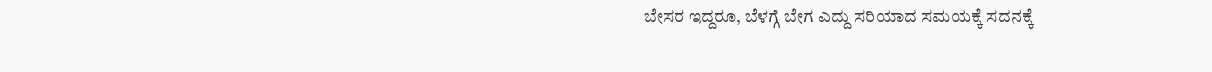ಬೇಸರ ಇದ್ದರೂ, ಬೆಳಗ್ಗೆ ಬೇಗ ಎದ್ದು ಸರಿಯಾದ ಸಮಯಕ್ಕೆ ಸದನಕ್ಕೆ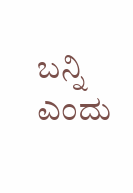ಬನ್ನಿ ಎಂದು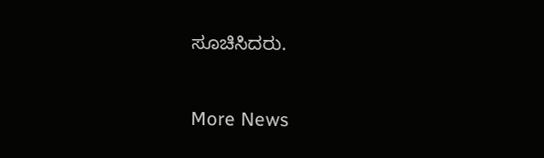ಸೂಚಿಸಿದರು.

More News